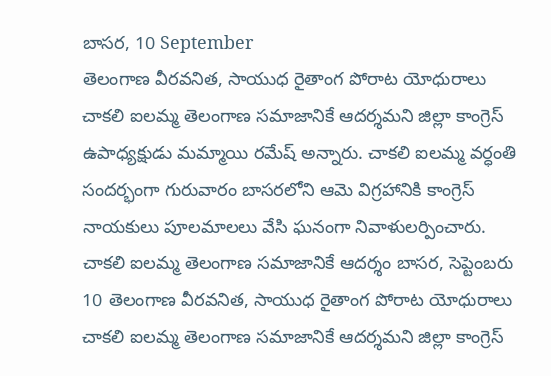బాసర, 10 September
తెలంగాణ వీరవనిత, సాయుధ రైతాంగ పోరాట యోధురాలు చాకలి ఐలమ్మ తెలంగాణ సమాజానికే ఆదర్శమని జిల్లా కాంగ్రెస్ ఉపాధ్యక్షుడు మమ్మాయి రమేష్ అన్నారు. చాకలి ఐలమ్మ వర్ధంతి సందర్భంగా గురువారం బాసరలోని ఆమె విగ్రహానికి కాంగ్రెస్ నాయకులు పూలమాలలు వేసి ఘనంగా నివాళులర్పించారు.
చాకలి ఐలమ్మ తెలంగాణ సమాజానికే ఆదర్శం బాసర, సెప్టెంబరు 10 తెలంగాణ వీరవనిత, సాయుధ రైతాంగ పోరాట యోధురాలు చాకలి ఐలమ్మ తెలంగాణ సమాజానికే ఆదర్శమని జిల్లా కాంగ్రెస్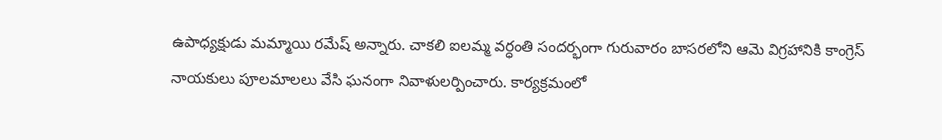ఉపాధ్యక్షుడు మమ్మాయి రమేష్ అన్నారు. చాకలి ఐలమ్మ వర్ధంతి సందర్భంగా గురువారం బాసరలోని ఆమె విగ్రహానికి కాంగ్రెస్ నాయకులు పూలమాలలు వేసి ఘనంగా నివాళులర్పించారు. కార్యక్రమంలో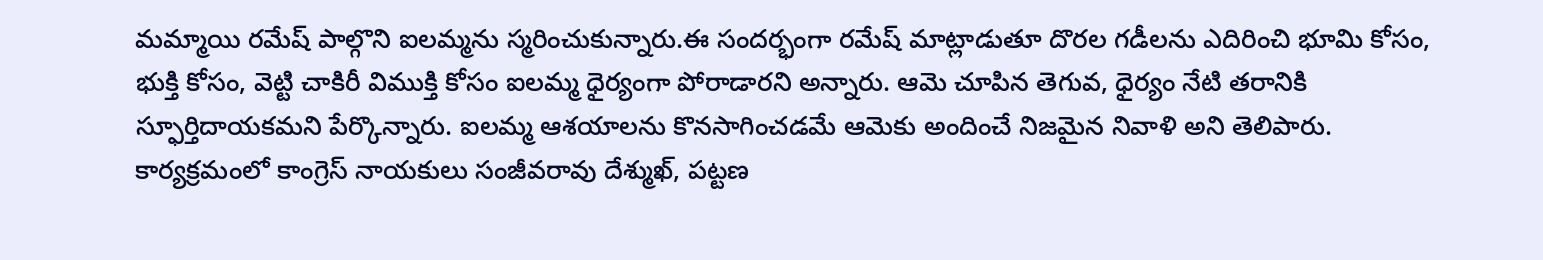మమ్మాయి రమేష్ పాల్గొని ఐలమ్మను స్మరించుకున్నారు.ఈ సందర్భంగా రమేష్ మాట్లాడుతూ దొరల గడీలను ఎదిరించి భూమి కోసం, భుక్తి కోసం, వెట్టి చాకిరీ విముక్తి కోసం ఐలమ్మ ధైర్యంగా పోరాడారని అన్నారు. ఆమె చూపిన తెగువ, ధైర్యం నేటి తరానికి స్ఫూర్తిదాయకమని పేర్కొన్నారు. ఐలమ్మ ఆశయాలను కొనసాగించడమే ఆమెకు అందించే నిజమైన నివాళి అని తెలిపారు. కార్యక్రమంలో కాంగ్రెస్ నాయకులు సంజీవరావు దేశ్ముఖ్, పట్టణ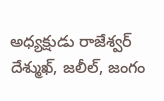అధ్యక్షుడు రాజేశ్వర్ దేశ్ముఖ్, జలీల్, జంగం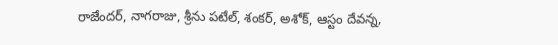రాజేందర్, నాగరాజు, శ్రీను పటేల్, శంకర్, అశోక్, ఆస్టం దేవన్న,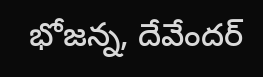భోజన్న, దేవేందర్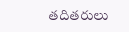తదితరులు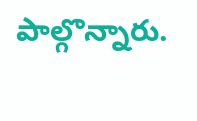పాల్గొన్నారు.